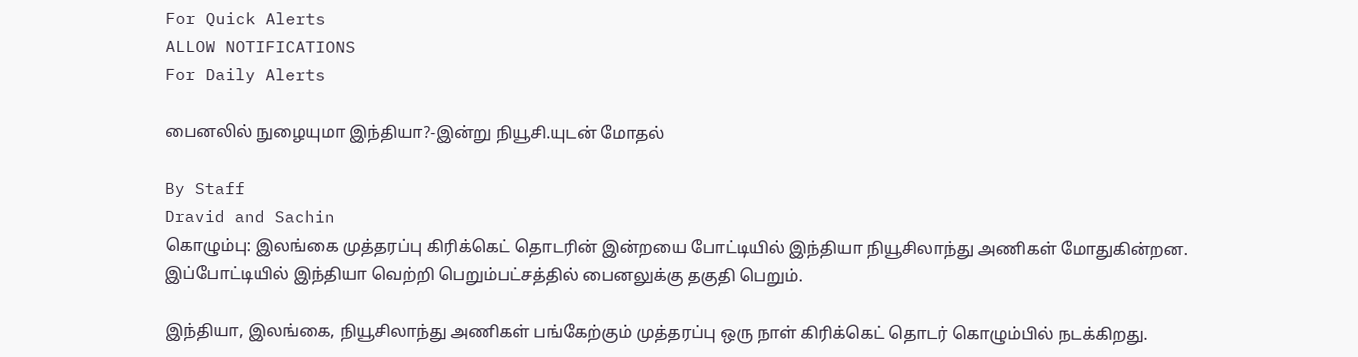For Quick Alerts
ALLOW NOTIFICATIONS
For Daily Alerts

பைனலில் நுழையுமா இந்தியா?-இன்று நியூசி.யுடன் மோதல்

By Staff
Dravid and Sachin
கொழும்பு: இலங்கை முத்தரப்பு கிரிக்கெட் தொடரின் இன்றயை போட்டியில் இந்தியா நியூசிலாந்து அணிகள் மோதுகின்றன. இப்போட்டியில் இந்தியா வெற்றி பெறும்பட்சத்தில் பைனலுக்கு தகுதி பெறும்.

இந்தியா, இலங்கை, நியூசிலாந்து அணிகள் பங்கேற்கும் முத்தரப்பு ஒரு நாள் கிரிக்கெட் தொடர் கொழும்பில் நடக்கிறது.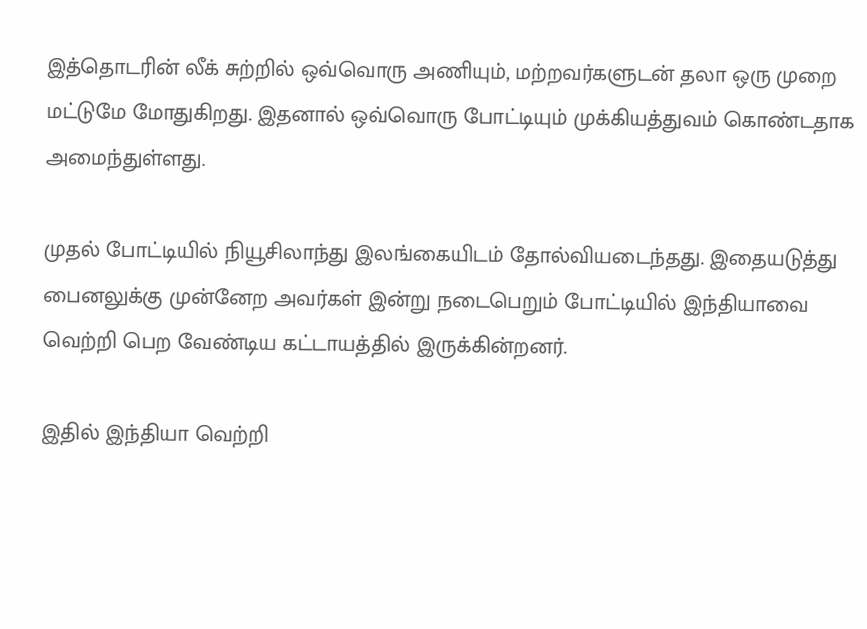இத்தொடரின் லீக் சுற்றில் ஒவ்வொரு அணியும், மற்றவர்களுடன் தலா ஒரு முறை மட்டுமே மோதுகிறது. இதனால் ஒவ்வொரு போட்டியும் முக்கியத்துவம் கொண்டதாக அமைந்துள்ளது.

முதல் போட்டியில் நியூசிலாந்து இலங்கையிடம் தோல்வியடைந்தது. இதையடுத்து பைனலுக்கு முன்னேற அவர்கள் இன்று நடைபெறும் போட்டியில் இந்தியாவை வெற்றி பெற வேண்டிய கட்டாயத்தில் இருக்கின்றனர்.

இதில் இந்தியா வெற்றி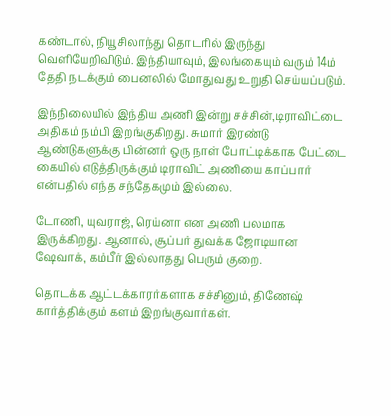கண்டால், நியூசிலாந்து தொடரில் இருந்து வெளியேறிவிடும். இந்தியாவும், இலங்கையும் வரும் 14ம் தேதி நடக்கும் பைனலில் மோதுவது உறுதி செய்யப்படும்.

இந்நிலையில் இந்திய அணி இன்று சச்சின்,டிராவிட்டை அதிகம் நம்பி இறங்குகிறது. சுமார் இரண்டு ஆண்டுகளுக்கு பின்னர் ஒரு நாள் போட்டிக்காக பேட்டை கையில் எடுத்திருக்கும் டிராவிட் அணியை காப்பார் என்பதில் எந்த சந்தேகமும் இல்லை.

டோணி, யுவராஜ், ரெய்னா என அணி பலமாக இருக்கிறது. ஆனால், சூப்பர் துவக்க ஜோடியான ஷேவாக், கம்பீர் இல்லாதது பெரும் குறை.

தொடக்க ஆட்டக்காரர்களாக சச்சினும், திணேஷ் கார்த்திக்கும் களம் இறங்குவார்கள்.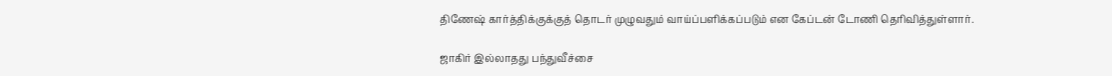திணேஷ் கார்த்திக்குக்குத் தொடர் முழுவதும் வாய்ப்பளிக்கப்படும் என கேப்டன் டோணி தெரிவித்துள்ளார்.

ஜாகிர் இல்லாதது பந்துவீச்சை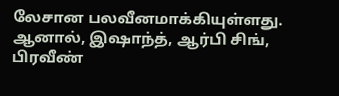லேசான பலவீனமாக்கியுள்ளது. ஆனால், இஷாந்த், ஆர்பி சிங், பிரவீண்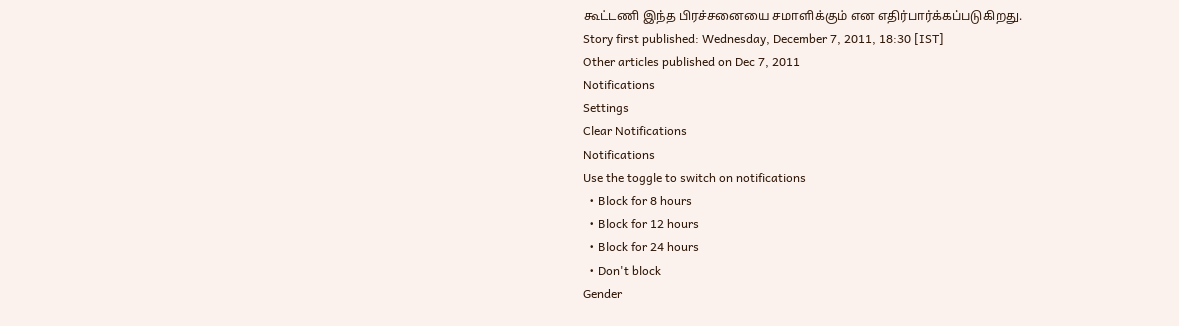கூட்டணி இந்த பிரச்சனையை சமாளிக்கும் என எதிர்பார்க்கப்படுகிறது.
Story first published: Wednesday, December 7, 2011, 18:30 [IST]
Other articles published on Dec 7, 2011
Notifications
Settings
Clear Notifications
Notifications
Use the toggle to switch on notifications
  • Block for 8 hours
  • Block for 12 hours
  • Block for 24 hours
  • Don't block
Gender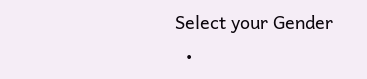Select your Gender
  •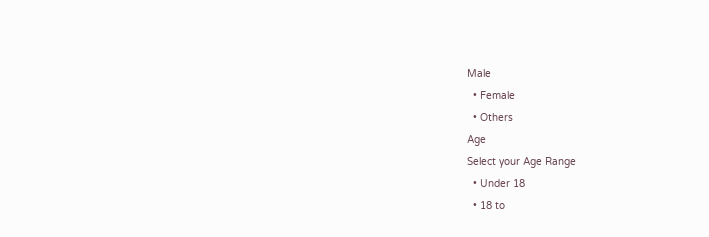Male
  • Female
  • Others
Age
Select your Age Range
  • Under 18
  • 18 to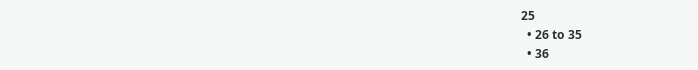25
  • 26 to 35
  • 36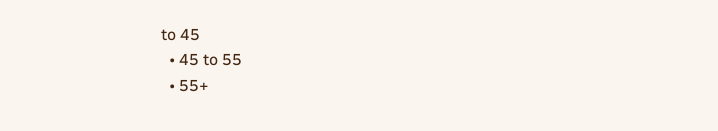to 45
  • 45 to 55
  • 55+